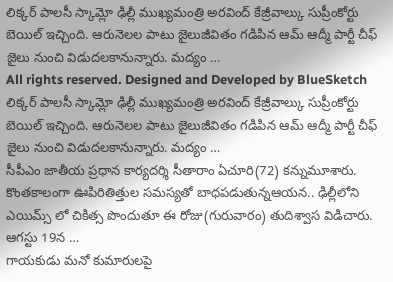లిక్కర్ పాలసీ స్కామ్లో ఢిల్లీ ముఖ్యమంత్రి అరవింద్ కేజ్రీవాల్కు సుప్రీంకోర్టు బెయిల్ ఇచ్చింది. ఆరునెలల పాటు జైలుజీవితం గడిపిన ఆమ్ ఆద్మీ పార్టీ చీఫ్ జైలు నుంచి విడుదలకానున్నారు. మద్యం …
All rights reserved. Designed and Developed by BlueSketch
లిక్కర్ పాలసీ స్కామ్లో ఢిల్లీ ముఖ్యమంత్రి అరవింద్ కేజ్రీవాల్కు సుప్రీంకోర్టు బెయిల్ ఇచ్చింది. ఆరునెలల పాటు జైలుజీవితం గడిపిన ఆమ్ ఆద్మీ పార్టీ చీఫ్ జైలు నుంచి విడుదలకానున్నారు. మద్యం …
సీపీఎం జాతీయ ప్రధాన కార్యదర్శి సీతారాం ఏచూరి(72) కన్నుమూశారు. కొంతకాలంగా ఊపిరితిత్తుల సమస్యతో బాధపడుతున్నఆయన.. ఢిల్లీలోని ఎయిమ్స్ లో చికిత్స పొందుతూ ఈ రోజు(గురువారం) తుదిశ్వాస విడిచారు. ఆగస్టు 19న …
గాయకుడు మనో కుమారులపై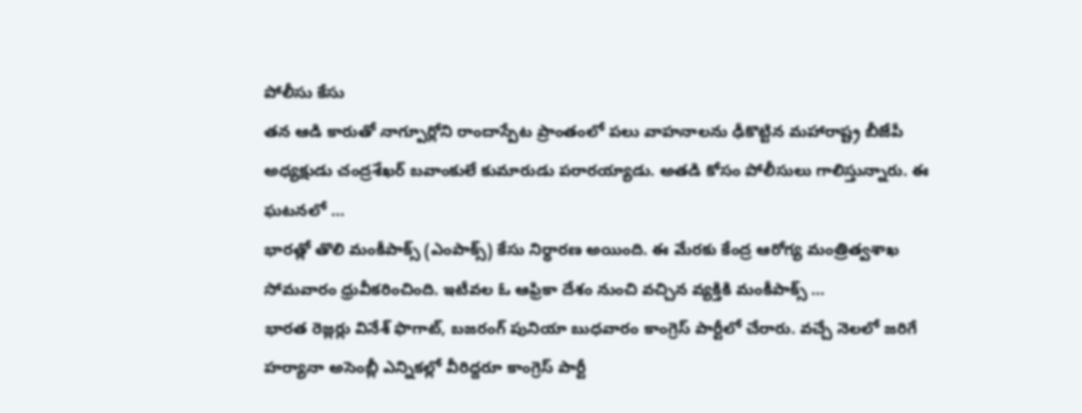పోలీసు కేసు
తన ఆడి కారుతో నాగ్పూర్లోని రాందాస్పేట ప్రాంతంలో పలు వాహనాలను ఢీకొట్టిన మహారాష్ట్ర బీజేపీ అధ్యక్షుడు చంద్రశేఖర్ బవాంకులే కుమారుడు పరారయ్యాడు. అతడి కోసం పోలీసులు గాలిస్తున్నారు. ఈ ఘటనలో …
భారత్లో తొలి మంకీపాక్స్ (ఎంపాక్స్) కేసు నిర్ధారణ అయింది. ఈ మేరకు కేంద్ర ఆరోగ్య మంత్రిత్వశాఖ సోమవారం ధ్రువీకరించింది. ఇటీవల ఓ ఆఫ్రికా దేశం నుంచి వచ్చిన వ్యక్తికి మంకీపాక్స్ …
భారత రెజ్లర్లు వినేశ్ ఫొగాట్, బజరంగ్ పునియా బుధవారం కాంగ్రెస్ పార్టీలో చేరారు. వచ్చే నెలలో జరిగే హర్యానా అసెంబ్లీ ఎన్నికల్లో వీరిద్దరూ కాంగ్రెస్ పార్టీ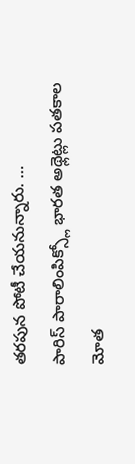తరపున పోటీ చేయనున్నారు. …
పారిస్ పారాలింపిక్స్లో భారత అథ్లెట్లు పతకాల మోత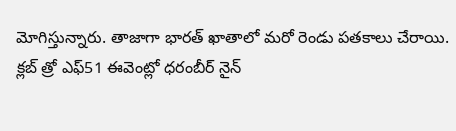మోగిస్తున్నారు. తాజాగా భారత్ ఖాతాలో మరో రెండు పతకాలు చేరాయి. క్లబ్ త్రో ఎఫ్51 ఈవెంట్లో ధరంబీర్ నైన్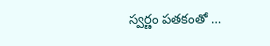స్వర్ణం పతకంతో …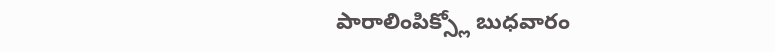పారాలింపిక్స్లో బుధవారం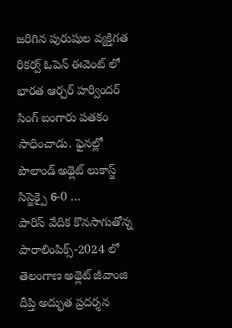జరిగిన పురుషుల వ్యక్తిగత రికర్వ్ ఓపెన్ ఈవెంట్ లో భారత ఆర్చర్ హర్విందర్ సింగ్ బంగారు పతకం సాధించాడు. ఫైనల్లో పొలాండ్ అథ్లెట్ లుకాస్జ్ సిస్జెక్పై 6-0 …
పారిస్ వేదిక కొనసాగుతోన్న పారాలింపిక్స్-2024 లో తెలంగాణ అథ్లెట్ జీవాంజి దీప్తి అద్భుత ప్రదర్శన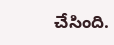చేసింది.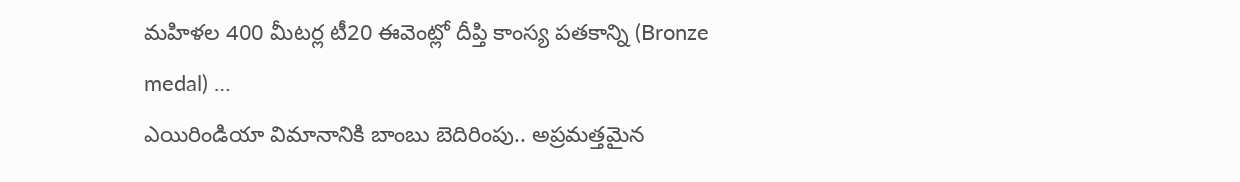మహిళల 400 మీటర్ల టీ20 ఈవెంట్లో దీప్తి కాంస్య పతకాన్ని (Bronze medal) …
ఎయిరిండియా విమానానికి బాంబు బెదిరింపు.. అప్రమత్తమైన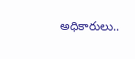అధికారులు..